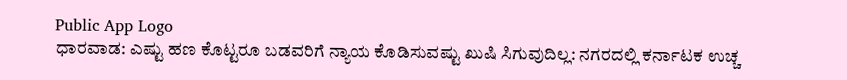Public App Logo
ಧಾರವಾಡ: ಎಷ್ಟು ಹಣ ಕೊಟ್ಟರೂ ಬಡವರಿಗೆ ನ್ಯಾಯ ಕೊಡಿಸುವಷ್ಟು ಖುಷಿ ಸಿಗುವುದಿಲ್ಲ: ನಗರದಲ್ಲಿ ಕರ್ನಾಟಕ ಉಚ್ಚ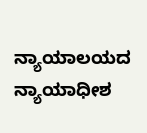ನ್ಯಾಯಾಲಯದ ನ್ಯಾಯಾಧೀಶ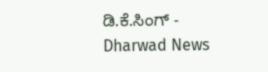ಡಿ.ಕೆ.ಸಿಂಗ್ - Dharwad News